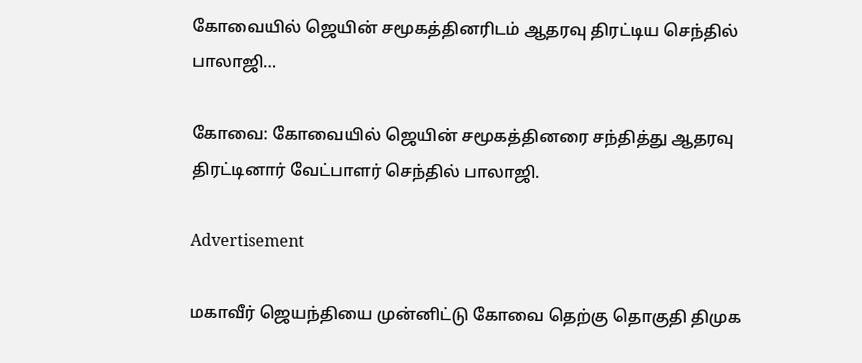கோவையில் ஜெயின் சமூகத்தினரிடம் ஆதரவு திரட்டிய செந்தில் பாலாஜி…

கோவை: கோவையில் ஜெயின் சமூகத்தினரை சந்தித்து ஆதரவு திரட்டினார் வேட்பாளர் செந்தில் பாலாஜி.

Advertisement

மகாவீர் ஜெயந்தியை முன்னிட்டு கோவை தெற்கு தொகுதி திமுக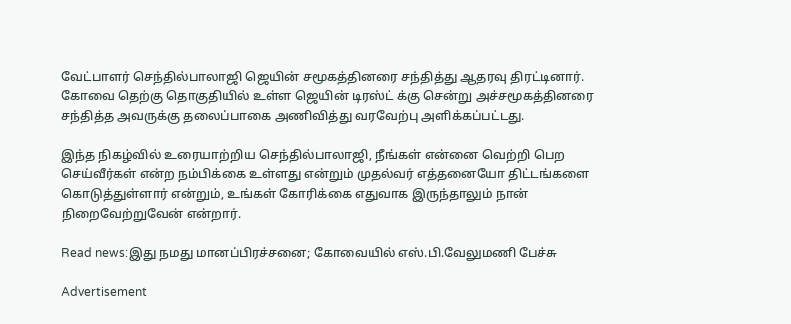வேட்பாளர் செந்தில்பாலாஜி ஜெயின் சமூகத்தினரை சந்தித்து ஆதரவு திரட்டினார். கோவை தெற்கு தொகுதியில் உள்ள ஜெயின் டிரஸ்ட் க்கு சென்று அச்சமூகத்தினரை சந்தித்த அவருக்கு தலைப்பாகை அணிவித்து வரவேற்பு அளிக்கப்பட்டது.

இந்த நிகழ்வில் உரையாற்றிய செந்தில்பாலாஜி, நீங்கள் என்னை வெற்றி பெற செய்வீர்கள் என்ற நம்பிக்கை உள்ளது என்றும் முதல்வர் எத்தனையோ திட்டங்களை கொடுத்துள்ளார் என்றும், உங்கள் கோரிக்கை எதுவாக இருந்தாலும் நான் நிறைவேற்றுவேன் என்றார்.

Read news:இது நமது மானப்பிரச்சனை; கோவையில் எஸ்.பி.வேலுமணி பேச்சு

Advertisement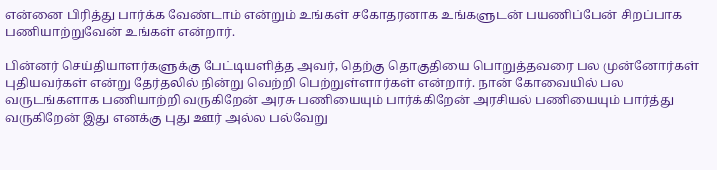என்னை பிரித்து பார்க்க வேண்டாம் என்றும் உங்கள் சகோதரனாக உங்களுடன் பயணிப்பேன் சிறப்பாக பணியாற்றுவேன் உங்கள் என்றார்.

பின்னர் செய்தியாளர்களுக்கு பேட்டியளித்த அவர், தெற்கு தொகுதியை பொறுத்தவரை பல முன்னோர்கள் புதியவர்கள் என்று தேர்தலில் நின்று வெற்றி பெற்றுள்ளார்கள் என்றார். நான் கோவையில் பல வருடங்களாக பணியாற்றி வருகிறேன் அரசு பணியையும் பார்க்கிறேன் அரசியல் பணியையும் பார்த்து வருகிறேன் இது எனக்கு புது ஊர் அல்ல பல்வேறு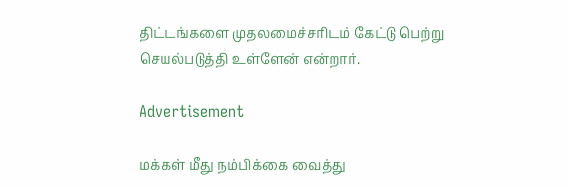திட்டங்களை முதலமைச்சரிடம் கேட்டு பெற்று செயல்படுத்தி உள்ளேன் என்றார்.

Advertisement

மக்கள் மீது நம்பிக்கை வைத்து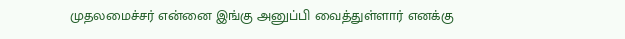முதலமைச்சர் என்னை இங்கு அனுப்பி வைத்துள்ளார் எனக்கு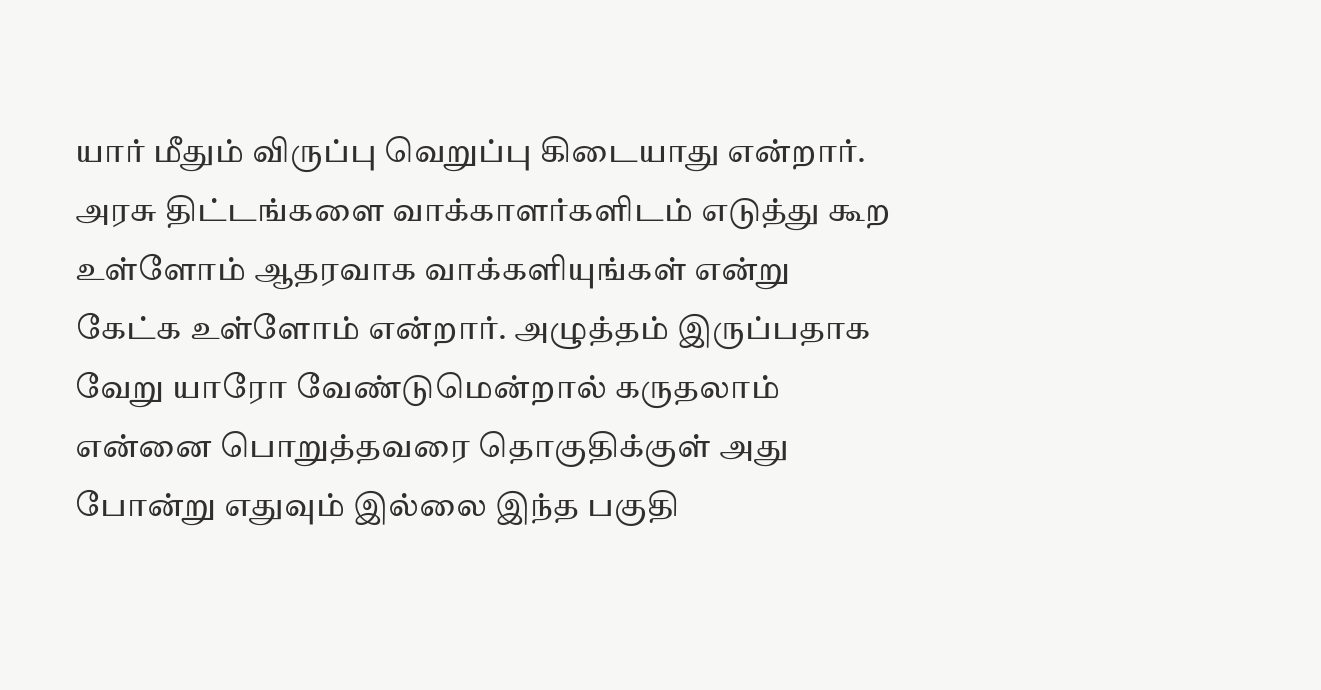யார் மீதும் விருப்பு வெறுப்பு கிடையாது என்றார். அரசு திட்டங்களை வாக்காளர்களிடம் எடுத்து கூற உள்ளோம் ஆதரவாக வாக்களியுங்கள் என்று கேட்க உள்ளோம் என்றார். அழுத்தம் இருப்பதாக வேறு யாரோ வேண்டுமென்றால் கருதலாம் என்னை பொறுத்தவரை தொகுதிக்குள் அது போன்று எதுவும் இல்லை இந்த பகுதி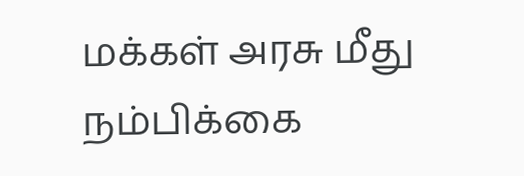மக்கள் அரசு மீது நம்பிக்கை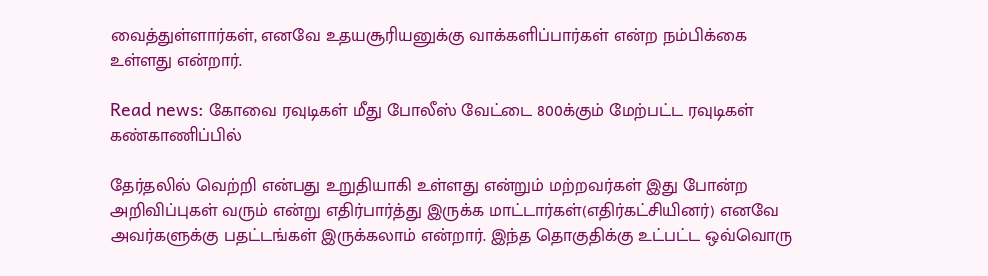வைத்துள்ளார்கள், எனவே உதயசூரியனுக்கு வாக்களிப்பார்கள் என்ற நம்பிக்கை உள்ளது என்றார்.

Read news: கோவை ரவுடிகள் மீது போலீஸ் வேட்டை 800க்கும் மேற்பட்ட ரவுடிகள் கண்காணிப்பில்

தேர்தலில் வெற்றி என்பது உறுதியாகி உள்ளது என்றும் மற்றவர்கள் இது போன்ற அறிவிப்புகள் வரும் என்று எதிர்பார்த்து இருக்க மாட்டார்கள்(எதிர்கட்சியினர்) எனவே அவர்களுக்கு பதட்டங்கள் இருக்கலாம் என்றார். இந்த தொகுதிக்கு உட்பட்ட ஒவ்வொரு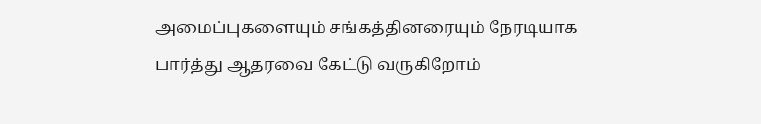அமைப்புகளையும் சங்கத்தினரையும் நேரடியாக பார்த்து ஆதரவை கேட்டு வருகிறோம்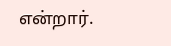என்றார்.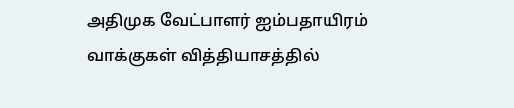அதிமுக வேட்பாளர் ஐம்பதாயிரம் வாக்குகள் வித்தியாசத்தில்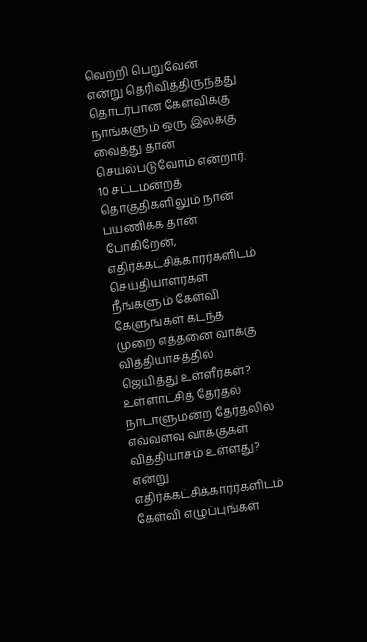வெற்றி பெறுவேன் என்று தெரிவித்திருந்தது தொடர்பான கேள்விக்கு நாங்களும் ஒரு இலக்கு வைத்து தான் செயல்படுவோம் என்றார். 10 சட்டமன்றத் தொகுதிகளிலும் நான் பயணிக்க தான் போகிறேன், எதிர்க்கட்சிக்காரர்களிடம் செய்தியாளர்கள் நீங்களும் கேள்வி கேளுங்கள் கடந்த முறை எத்தனை வாக்கு வித்தியாசத்தில் ஜெயித்து உள்ளீர்கள்? உள்ளாட்சித் தேர்தல் நாடாளுமன்ற தேர்தலில் எவ்வளவு வாக்குகள் வித்தியாசம் உள்ளது? என்று எதிர்க்கட்சிக்காரர்களிடம் கேள்வி எழுப்புங்கள்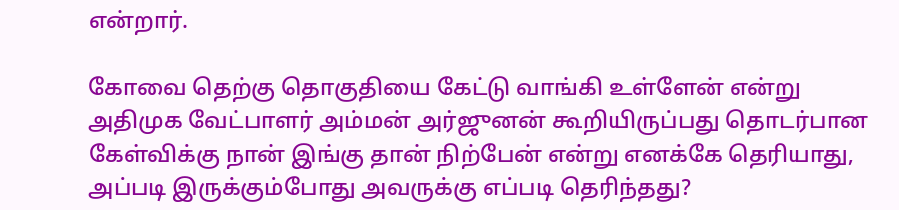என்றார்.

கோவை தெற்கு தொகுதியை கேட்டு வாங்கி உள்ளேன் என்று அதிமுக வேட்பாளர் அம்மன் அர்ஜுனன் கூறியிருப்பது தொடர்பான கேள்விக்கு நான் இங்கு தான் நிற்பேன் என்று எனக்கே தெரியாது, அப்படி இருக்கும்போது அவருக்கு எப்படி தெரிந்தது?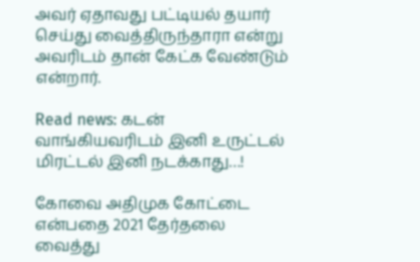அவர் ஏதாவது பட்டியல் தயார் செய்து வைத்திருந்தாரா என்று அவரிடம் தான் கேட்க வேண்டும் என்றார்.

Read news: கடன் வாங்கியவரிடம் இனி உருட்டல் மிரட்டல் இனி நடக்காது…!

கோவை அதிமுக கோட்டை என்பதை 2021 தேர்தலை வைத்து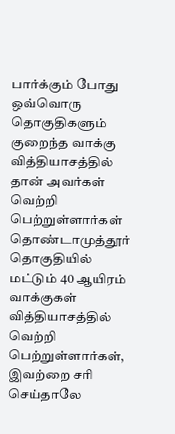பார்க்கும் போது ஒவ்வொரு தொகுதிகளும் குறைந்த வாக்கு வித்தியாசத்தில் தான் அவர்கள் வெற்றி பெற்றுள்ளார்கள் தொண்டாமுத்தூர் தொகுதியில் மட்டும் 40 ஆயிரம் வாக்குகள் வித்தியாசத்தில் வெற்றி பெற்றுள்ளார்கள், இவற்றை சரி செய்தாலே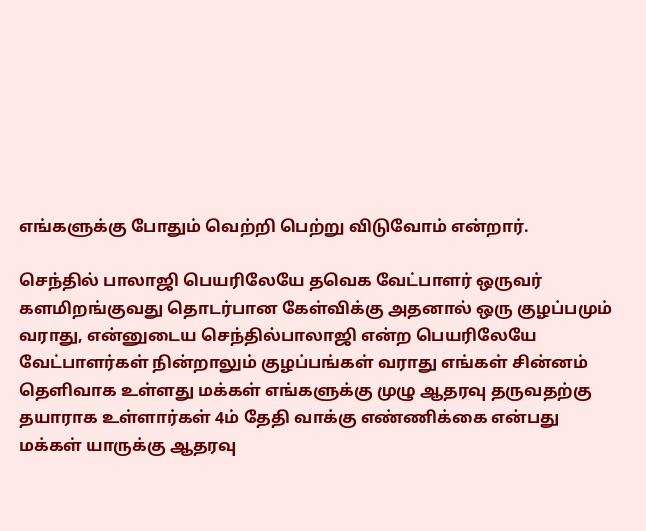எங்களுக்கு போதும் வெற்றி பெற்று விடுவோம் என்றார்.

செந்தில் பாலாஜி பெயரிலேயே தவெக வேட்பாளர் ஒருவர் களமிறங்குவது தொடர்பான கேள்விக்கு அதனால் ஒரு குழப்பமும் வராது, என்னுடைய செந்தில்பாலாஜி என்ற பெயரிலேயே வேட்பாளர்கள் நின்றாலும் குழப்பங்கள் வராது எங்கள் சின்னம் தெளிவாக உள்ளது மக்கள் எங்களுக்கு முழு ஆதரவு தருவதற்கு தயாராக உள்ளார்கள் 4ம் தேதி வாக்கு எண்ணிக்கை என்பது மக்கள் யாருக்கு ஆதரவு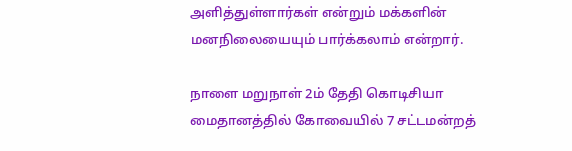அளித்துள்ளார்கள் என்றும் மக்களின் மனநிலையையும் பார்க்கலாம் என்றார்.

நாளை மறுநாள் 2ம் தேதி கொடிசியா மைதானத்தில் கோவையில் 7 சட்டமன்றத்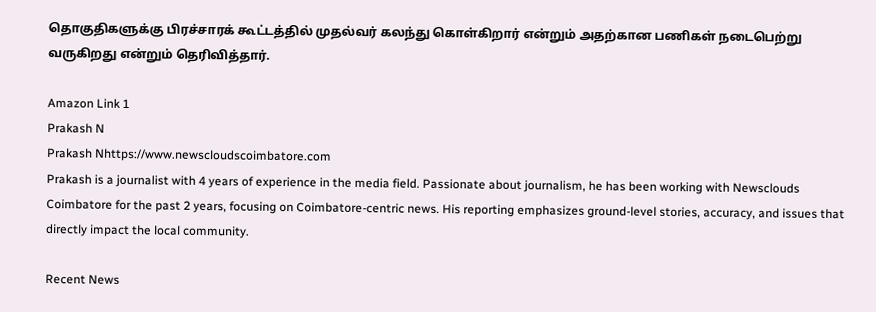தொகுதிகளுக்கு பிரச்சாரக் கூட்டத்தில் முதல்வர் கலந்து கொள்கிறார் என்றும் அதற்கான பணிகள் நடைபெற்று வருகிறது என்றும் தெரிவித்தார்.

Amazon Link 1
Prakash N
Prakash Nhttps://www.newscloudscoimbatore.com
Prakash is a journalist with 4 years of experience in the media field. Passionate about journalism, he has been working with Newsclouds Coimbatore for the past 2 years, focusing on Coimbatore-centric news. His reporting emphasizes ground-level stories, accuracy, and issues that directly impact the local community.

Recent News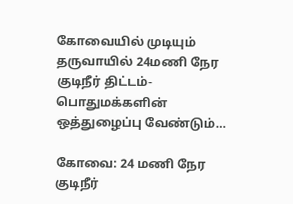கோவையில் முடியும் தருவாயில் 24மணி நேர குடிநீர் திட்டம்- பொதுமக்களின் ஒத்துழைப்பு வேண்டும்…

கோவை: 24 மணி நேர குடிநீர்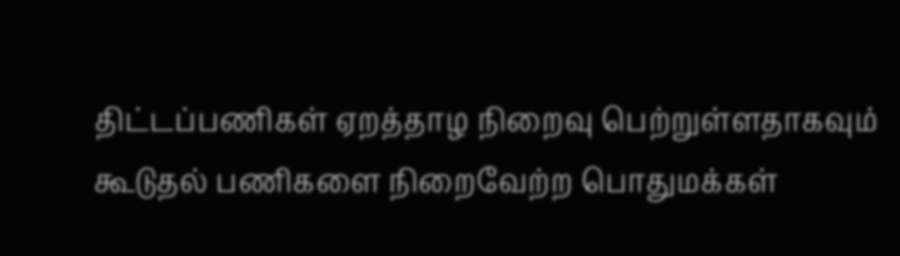திட்டப்பணிகள் ஏறத்தாழ நிறைவு பெற்றுள்ளதாகவும் கூடுதல் பணிகளை நிறைவேற்ற பொதுமக்கள்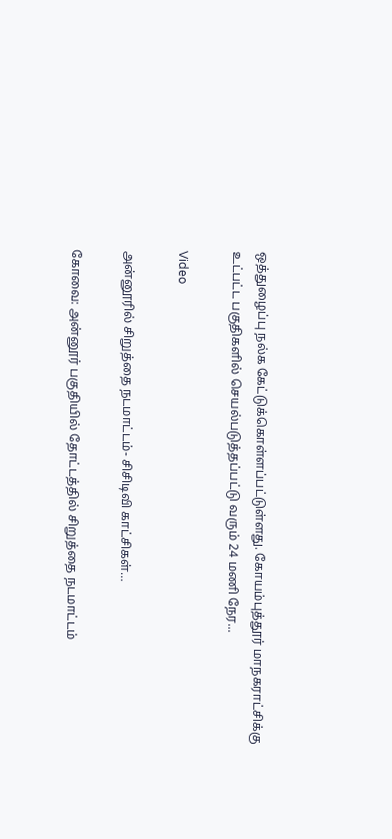ஒத்துழைப்பு நல்க கேட்டுக்கொள்ளப்பட்டுள்ளது. கோயம்புத்தூர் மாநகராட்சிக்கு உட்பட்ட பகுதிகளில் செயல்படுத்தப்பட்டு வரும் 24 மணி நேர...

Video

அன்னூரில் சிறுத்தை நடமாட்டம்- சிசிடிவி காட்சிகள்…

கோவை: அன்னூர் பகுதியில் தோட்டத்தில் சிறுத்தை நடமாட்டம்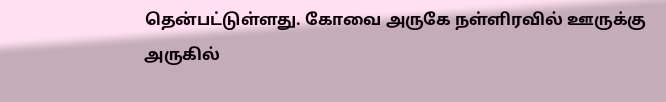தென்பட்டுள்ளது. கோவை அருகே நள்ளிரவில் ஊருக்கு அருகில்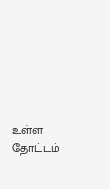உள்ள தோட்டம்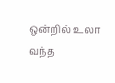ஒன்றில் உலா வந்த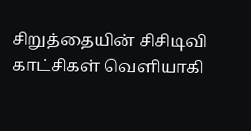சிறுத்தையின் சிசிடிவி காட்சிகள் வெளியாகி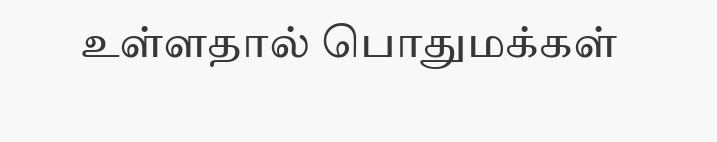உள்ளதால் பொதுமக்கள்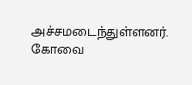அச்சமடைந்துள்ளனர். கோவை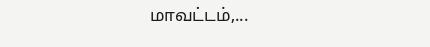மாவட்டம்,...